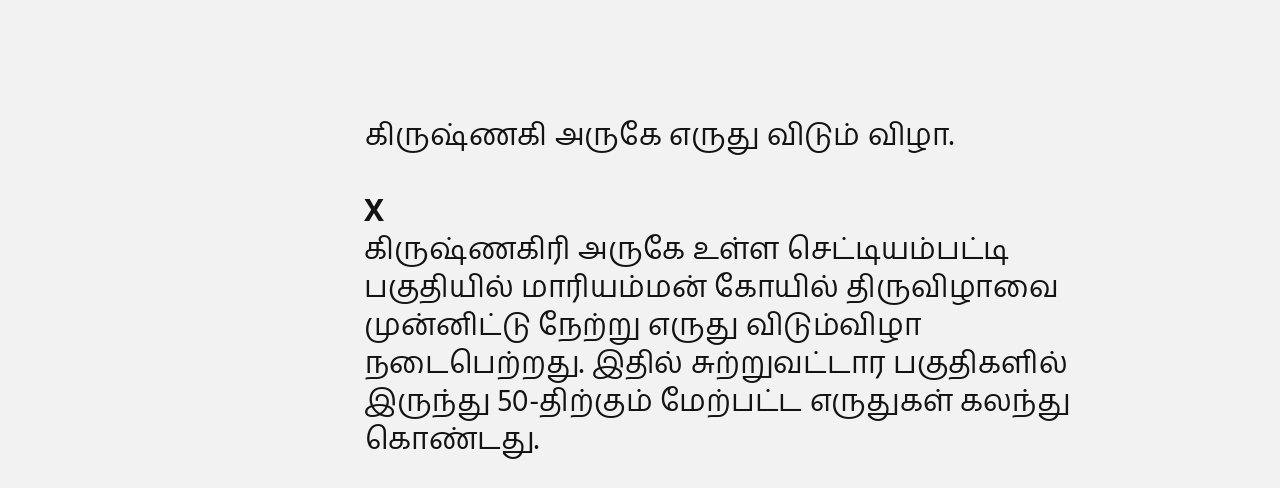கிருஷ்ணகி அருகே எருது விடும் விழா.

X
கிருஷ்ணகிரி அருகே உள்ள செட்டியம்பட்டி பகுதியில் மாரியம்மன் கோயில் திருவிழாவை முன்னிட்டு நேற்று எருது விடும்விழா நடைபெற்றது. இதில் சுற்றுவட்டார பகுதிகளில் இருந்து 50-திற்கும் மேற்பட்ட எருதுகள் கலந்து கொண்டது.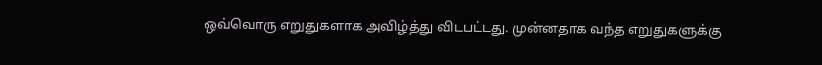ஒவ்வொரு எறுதுகளாக அவிழ்த்து விடபட்டது. முன்னதாக வந்த எறுதுகளுக்கு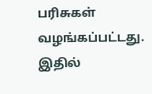பரிசுகள் வழங்கப்பட்டது. இதில்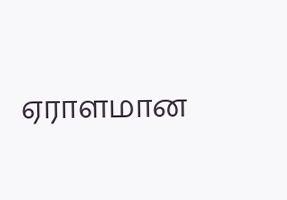ஏராளமான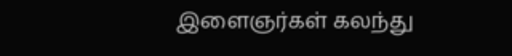இளைஞர்கள் கலந்து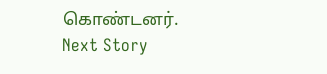கொண்டனர்.
Next Story